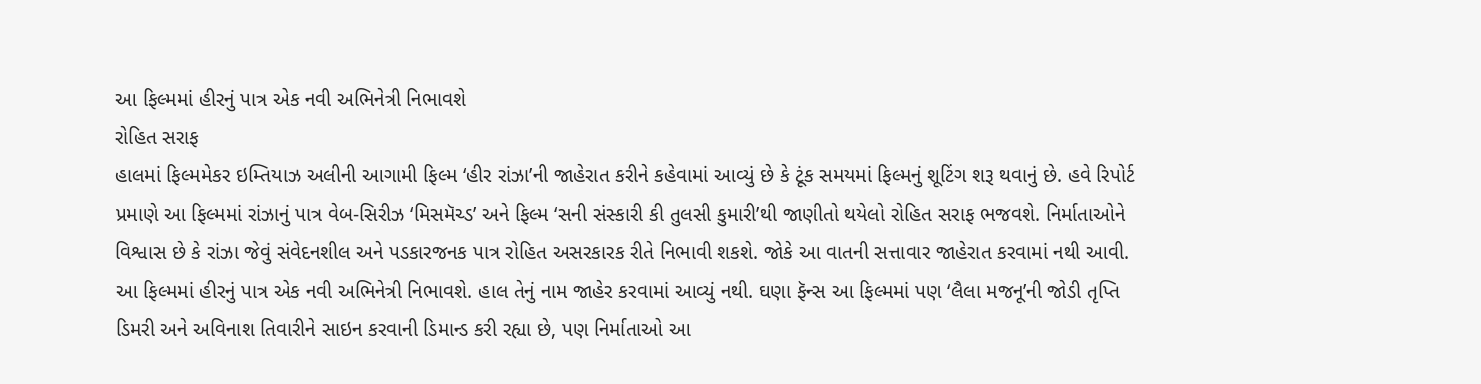આ ફિલ્મમાં હીરનું પાત્ર એક નવી અભિનેત્રી નિભાવશે
રોહિત સરાફ
હાલમાં ફિલ્મમેકર ઇમ્તિયાઝ અલીની આગામી ફિલ્મ ‘હીર રાંઝા’ની જાહેરાત કરીને કહેવામાં આવ્યું છે કે ટૂંક સમયમાં ફિલ્મનું શૂટિંગ શરૂ થવાનું છે. હવે રિપોર્ટ પ્રમાણે આ ફિલ્મમાં રાંઝાનું પાત્ર વેબ-સિરીઝ ‘મિસમૅચ્ડ’ અને ફિલ્મ ‘સની સંસ્કારી કી તુલસી કુમારી’થી જાણીતો થયેલો રોહિત સરાફ ભજવશે. નિર્માતાઓને વિશ્વાસ છે કે રાંઝા જેવું સંવેદનશીલ અને પડકારજનક પાત્ર રોહિત અસરકારક રીતે નિભાવી શકશે. જોકે આ વાતની સત્તાવાર જાહેરાત કરવામાં નથી આવી.
આ ફિલ્મમાં હીરનું પાત્ર એક નવી અભિનેત્રી નિભાવશે. હાલ તેનું નામ જાહેર કરવામાં આવ્યું નથી. ઘણા ફૅન્સ આ ફિલ્મમાં પણ ‘લૈલા મજનૂ’ની જોડી તૃપ્તિ ડિમરી અને અવિનાશ તિવારીને સાઇન કરવાની ડિમાન્ડ કરી રહ્યા છે, પણ નિર્માતાઓ આ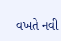વખતે નવી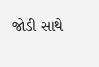જોડી સાથે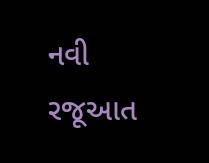નવી રજૂઆત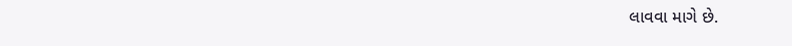લાવવા માગે છે.